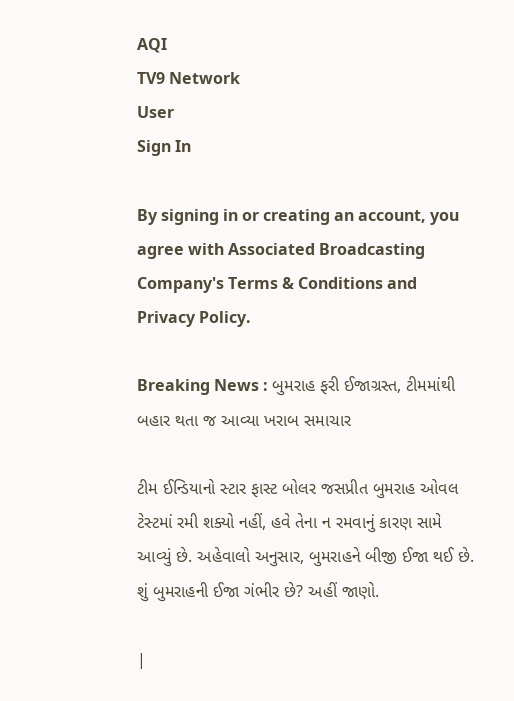AQI
TV9 Network
User
Sign In

By signing in or creating an account, you agree with Associated Broadcasting Company's Terms & Conditions and Privacy Policy.

Breaking News : બુમરાહ ફરી ઈજાગ્રસ્ત, ટીમમાંથી બહાર થતા જ આવ્યા ખરાબ સમાચાર

ટીમ ઈન્ડિયાનો સ્ટાર ફાસ્ટ બોલર જસપ્રીત બુમરાહ ઓવલ ટેસ્ટમાં રમી શક્યો નહીં, હવે તેના ન રમવાનું કારણ સામે આવ્યું છે. અહેવાલો અનુસાર, બુમરાહને બીજી ઈજા થઈ છે. શું બુમરાહની ઈજા ગંભીર છે? અહીં જાણો.

|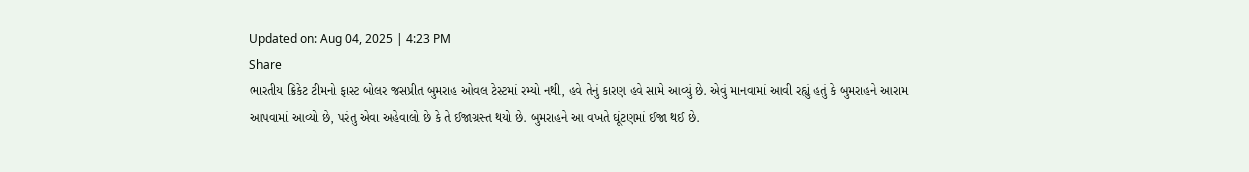Updated on: Aug 04, 2025 | 4:23 PM
Share
ભારતીય ક્રિકેટ ટીમનો ફાસ્ટ બોલર જસપ્રીત બુમરાહ ઓવલ ટેસ્ટમાં રમ્યો નથી, હવે તેનું કારણ હવે સામે આવ્યું છે. એવું માનવામાં આવી રહ્યું હતું કે બુમરાહને આરામ આપવામાં આવ્યો છે, પરંતુ એવા અહેવાલો છે કે તે ઈજાગ્રસ્ત થયો છે. બુમરાહને આ વખતે ઘૂંટણમાં ઈજા થઈ છે.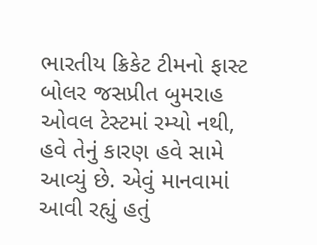ભારતીય ક્રિકેટ ટીમનો ફાસ્ટ બોલર જસપ્રીત બુમરાહ ઓવલ ટેસ્ટમાં રમ્યો નથી, હવે તેનું કારણ હવે સામે આવ્યું છે. એવું માનવામાં આવી રહ્યું હતું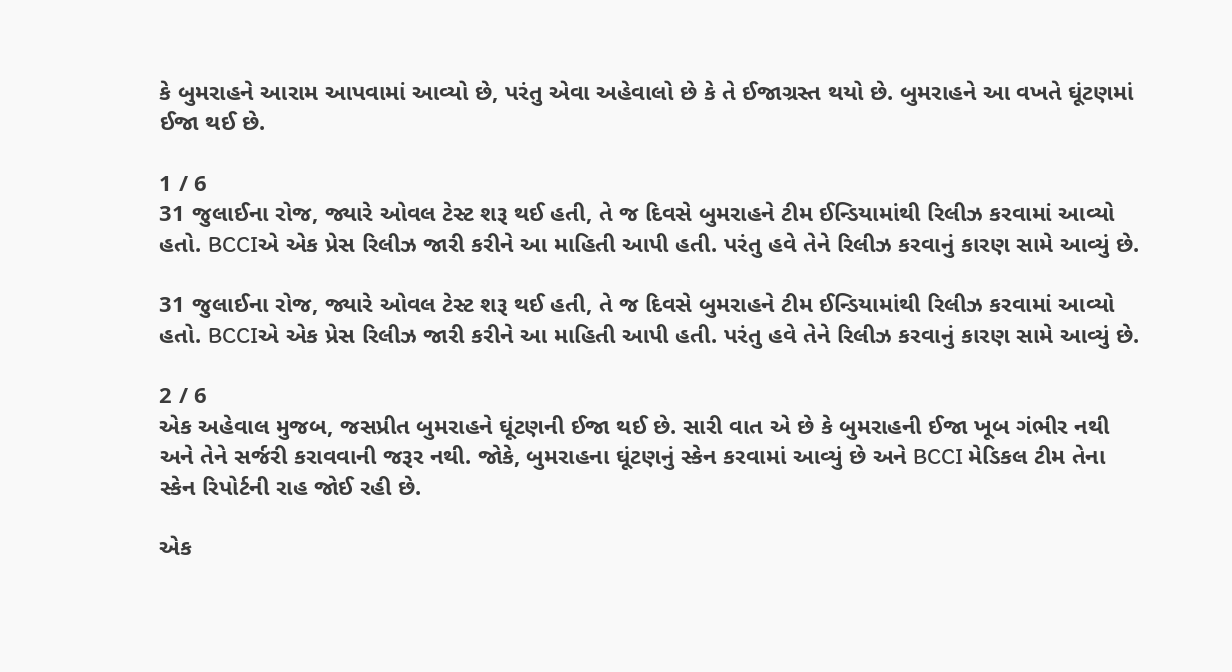કે બુમરાહને આરામ આપવામાં આવ્યો છે, પરંતુ એવા અહેવાલો છે કે તે ઈજાગ્રસ્ત થયો છે. બુમરાહને આ વખતે ઘૂંટણમાં ઈજા થઈ છે.

1 / 6
31 જુલાઈના રોજ, જ્યારે ઓવલ ટેસ્ટ શરૂ થઈ હતી, તે જ દિવસે બુમરાહને ટીમ ઈન્ડિયામાંથી રિલીઝ કરવામાં આવ્યો હતો. BCCIએ એક પ્રેસ રિલીઝ જારી કરીને આ માહિતી આપી હતી. પરંતુ હવે તેને રિલીઝ કરવાનું કારણ સામે આવ્યું છે.

31 જુલાઈના રોજ, જ્યારે ઓવલ ટેસ્ટ શરૂ થઈ હતી, તે જ દિવસે બુમરાહને ટીમ ઈન્ડિયામાંથી રિલીઝ કરવામાં આવ્યો હતો. BCCIએ એક પ્રેસ રિલીઝ જારી કરીને આ માહિતી આપી હતી. પરંતુ હવે તેને રિલીઝ કરવાનું કારણ સામે આવ્યું છે.

2 / 6
એક અહેવાલ મુજબ, જસપ્રીત બુમરાહને ઘૂંટણની ઈજા થઈ છે. સારી વાત એ છે કે બુમરાહની ઈજા ખૂબ ગંભીર નથી અને તેને સર્જરી કરાવવાની જરૂર નથી. જોકે, બુમરાહના ઘૂંટણનું સ્કેન કરવામાં આવ્યું છે અને BCCI મેડિકલ ટીમ તેના સ્કેન રિપોર્ટની રાહ જોઈ રહી છે.

એક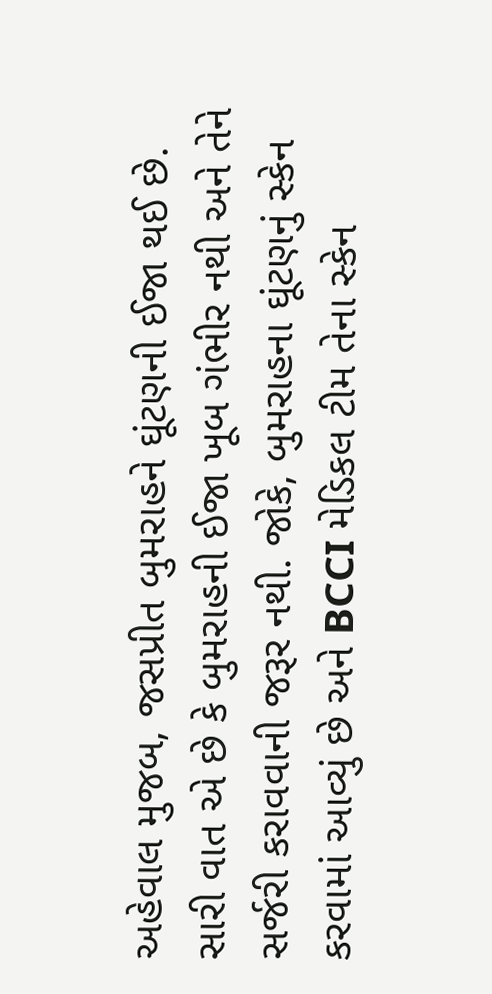અહેવાલ મુજબ, જસપ્રીત બુમરાહને ઘૂંટણની ઈજા થઈ છે. સારી વાત એ છે કે બુમરાહની ઈજા ખૂબ ગંભીર નથી અને તેને સર્જરી કરાવવાની જરૂર નથી. જોકે, બુમરાહના ઘૂંટણનું સ્કેન કરવામાં આવ્યું છે અને BCCI મેડિકલ ટીમ તેના સ્કેન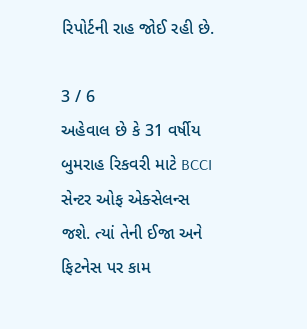રિપોર્ટની રાહ જોઈ રહી છે.

3 / 6
અહેવાલ છે કે 31 વર્ષીય બુમરાહ રિકવરી માટે BCCI સેન્ટર ઓફ એક્સેલન્સ જશે. ત્યાં તેની ઈજા અને ફિટનેસ પર કામ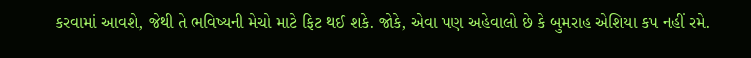કરવામાં આવશે, જેથી તે ભવિષ્યની મેચો માટે ફિટ થઈ શકે. જોકે, એવા પણ અહેવાલો છે કે બુમરાહ એશિયા કપ નહીં રમે.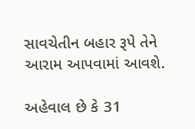સાવચેતીન બહાર રૂપે તેને આરામ આપવામાં આવશે.

અહેવાલ છે કે 31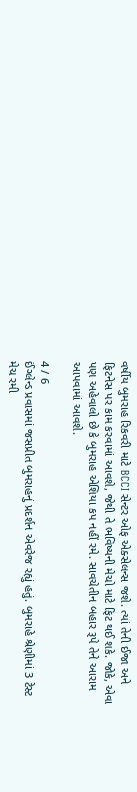વર્ષીય બુમરાહ રિકવરી માટે BCCI સેન્ટર ઓફ એક્સેલન્સ જશે. ત્યાં તેની ઈજા અને ફિટનેસ પર કામ કરવામાં આવશે, જેથી તે ભવિષ્યની મેચો માટે ફિટ થઈ શકે. જોકે, એવા પણ અહેવાલો છે કે બુમરાહ એશિયા કપ નહીં રમે. સાવચેતીન બહાર રૂપે તેને આરામ આપવામાં આવશે.

4 / 6
ઈંગ્લેન્ડ પ્રવાસમાં જસપ્રીત બુમરાહનું પ્રદર્શન એવરેજ રહ્યું હતું. બુમરાહે શ્રેણીમાં 3 ટેસ્ટ મેચ રમી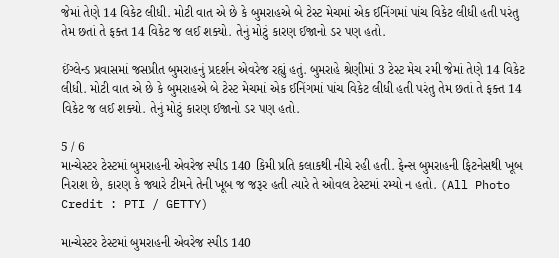જેમાં તેણે 14 વિકેટ લીધી. મોટી વાત એ છે કે બુમરાહએ બે ટેસ્ટ મેચમાં એક ઈનિંગમાં પાંચ વિકેટ લીધી હતી પરંતુ તેમ છતાં તે ફક્ત 14 વિકેટ જ લઈ શક્યો. તેનું મોટું કારણ ઈજાનો ડર પણ હતો.

ઈંગ્લેન્ડ પ્રવાસમાં જસપ્રીત બુમરાહનું પ્રદર્શન એવરેજ રહ્યું હતું. બુમરાહે શ્રેણીમાં 3 ટેસ્ટ મેચ રમી જેમાં તેણે 14 વિકેટ લીધી. મોટી વાત એ છે કે બુમરાહએ બે ટેસ્ટ મેચમાં એક ઈનિંગમાં પાંચ વિકેટ લીધી હતી પરંતુ તેમ છતાં તે ફક્ત 14 વિકેટ જ લઈ શક્યો. તેનું મોટું કારણ ઈજાનો ડર પણ હતો.

5 / 6
માન્ચેસ્ટર ટેસ્ટમાં બુમરાહની એવરેજ સ્પીડ 140 કિમી પ્રતિ કલાકથી નીચે રહી હતી. ફેન્સ બુમરાહની ફિટનેસથી ખૂબ નિરાશ છે, કારણ કે જ્યારે ટીમને તેની ખૂબ જ જરૂર હતી ત્યારે તે ઓવલ ટેસ્ટમાં રમ્યો ન હતો. (All Photo Credit : PTI / GETTY)

માન્ચેસ્ટર ટેસ્ટમાં બુમરાહની એવરેજ સ્પીડ 140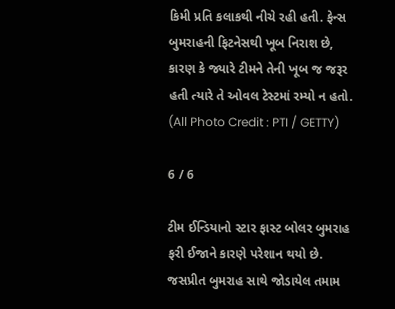કિમી પ્રતિ કલાકથી નીચે રહી હતી. ફેન્સ બુમરાહની ફિટનેસથી ખૂબ નિરાશ છે, કારણ કે જ્યારે ટીમને તેની ખૂબ જ જરૂર હતી ત્યારે તે ઓવલ ટેસ્ટમાં રમ્યો ન હતો. (All Photo Credit : PTI / GETTY)

6 / 6

ટીમ ઈન્ડિયાનો સ્ટાર ફાસ્ટ બોલર બુમરાહ ફરી ઈજાને કારણે પરેશાન થયો છે. જસપ્રીત બુમરાહ સાથે જોડાયેલ તમામ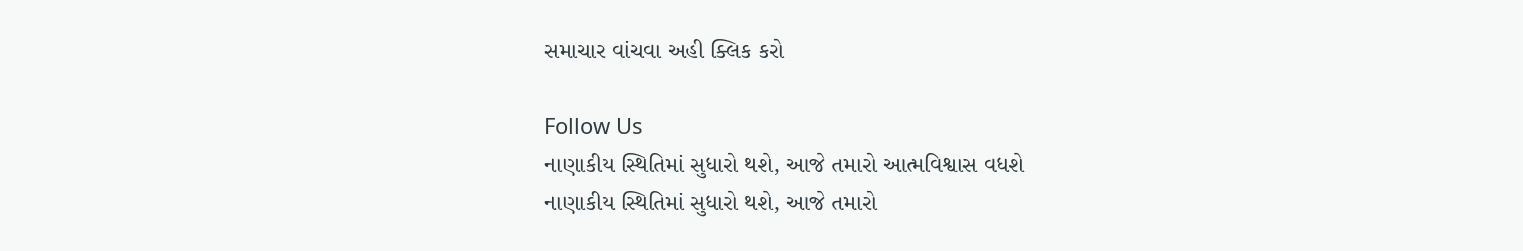સમાચાર વાંચવા અહી ક્લિક કરો

Follow Us
નાણાકીય સ્થિતિમાં સુધારો થશે, આજે તમારો આત્મવિશ્વાસ વધશે
નાણાકીય સ્થિતિમાં સુધારો થશે, આજે તમારો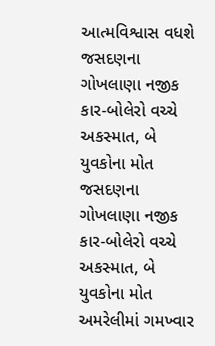આત્મવિશ્વાસ વધશે
જસદણના ગોખલાણા નજીક કાર-બોલેરો વચ્ચે અકસ્માત, બે યુવકોના મોત
જસદણના ગોખલાણા નજીક કાર-બોલેરો વચ્ચે અકસ્માત, બે યુવકોના મોત
અમરેલીમાં ગમખ્વાર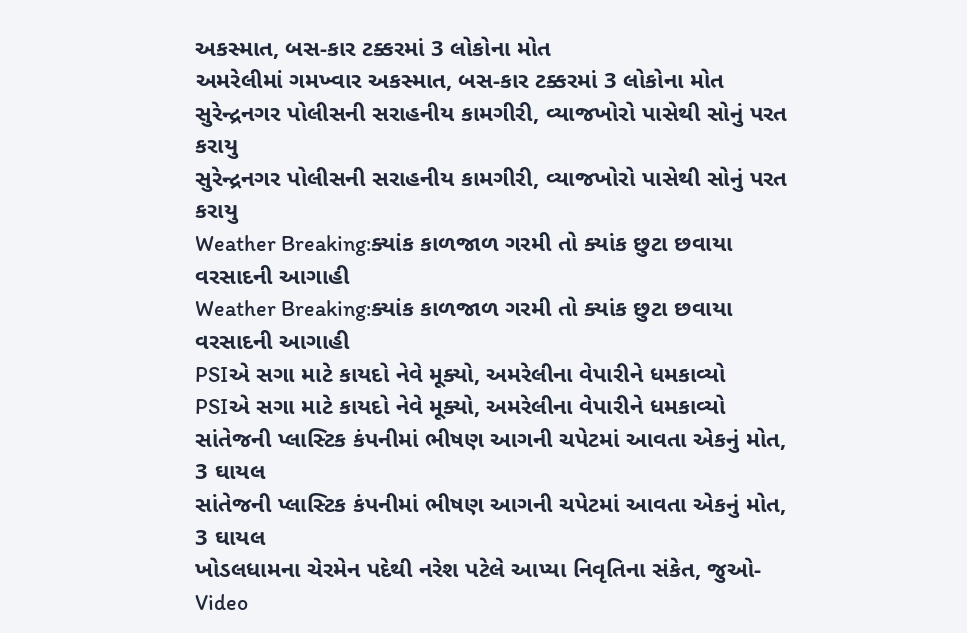અકસ્માત, બસ-કાર ટક્કરમાં 3 લોકોના મોત
અમરેલીમાં ગમખ્વાર અકસ્માત, બસ-કાર ટક્કરમાં 3 લોકોના મોત
સુરેન્દ્રનગર પોલીસની સરાહનીય કામગીરી, વ્યાજખોરો પાસેથી સોનું પરત કરાયુ
સુરેન્દ્રનગર પોલીસની સરાહનીય કામગીરી, વ્યાજખોરો પાસેથી સોનું પરત કરાયુ
Weather Breaking:ક્યાંક કાળજાળ ગરમી તો ક્યાંક છુટા છવાયા વરસાદની આગાહી
Weather Breaking:ક્યાંક કાળજાળ ગરમી તો ક્યાંક છુટા છવાયા વરસાદની આગાહી
PSIએ સગા માટે કાયદો નેવે મૂક્યો, અમરેલીના વેપારીને ધમકાવ્યો
PSIએ સગા માટે કાયદો નેવે મૂક્યો, અમરેલીના વેપારીને ધમકાવ્યો
સાંતેજની પ્લાસ્ટિક કંપનીમાં ભીષણ આગની ચપેટમાં આવતા એકનું મોત, 3 ઘાયલ
સાંતેજની પ્લાસ્ટિક કંપનીમાં ભીષણ આગની ચપેટમાં આવતા એકનું મોત, 3 ઘાયલ
ખોડલધામના ચેરમેન પદેથી નરેશ પટેલે આપ્યા નિવૃતિના સંકેત, જુઓ-Video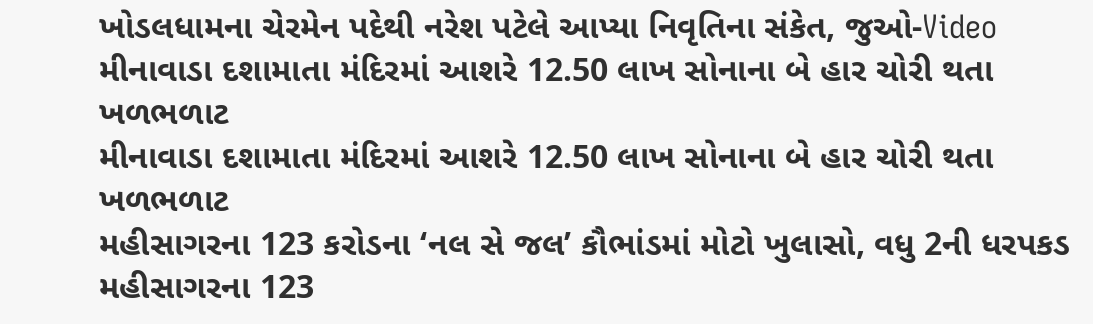ખોડલધામના ચેરમેન પદેથી નરેશ પટેલે આપ્યા નિવૃતિના સંકેત, જુઓ-Video
મીનાવાડા દશામાતા મંદિરમાં આશરે 12.50 લાખ સોનાના બે હાર ચોરી થતા ખળભળાટ
મીનાવાડા દશામાતા મંદિરમાં આશરે 12.50 લાખ સોનાના બે હાર ચોરી થતા ખળભળાટ
મહીસાગરના 123 કરોડના ‘નલ સે જલ’ કૌભાંડમાં મોટો ખુલાસો, વધુ 2ની ધરપકડ
મહીસાગરના 123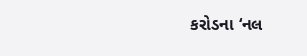કરોડના ‘નલ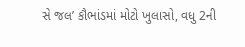સે જલ’ કૌભાંડમાં મોટો ખુલાસો, વધુ 2ની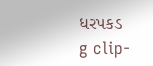ધરપકડ
g clip-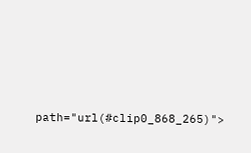path="url(#clip0_868_265)">